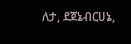ለታ, ደጀኔብርሀኔ,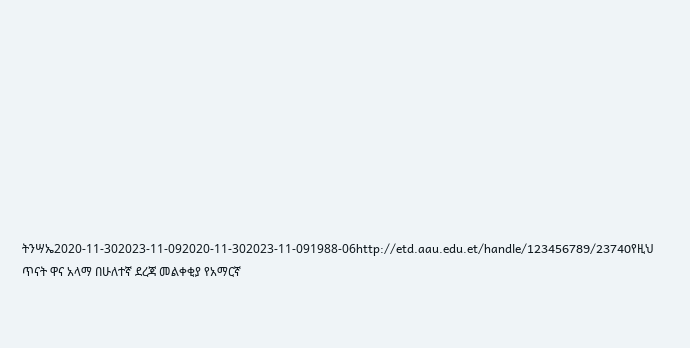ትንሣኤ2020-11-302023-11-092020-11-302023-11-091988-06http://etd.aau.edu.et/handle/123456789/23740የዚህ ጥናት ዋና አላማ በሁለተኛ ደረጃ መልቀቂያ የአማርኛ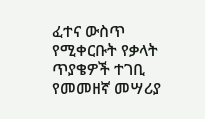ፈተና ውስጥ የሚቀርቡት የቃላት ጥያቄዎች ተገቢ የመመዘኛ መሣሪያ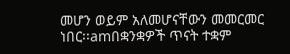መሆን ወይም አለመሆናቸውን መመርመር ነበር፡፡amበቋንቋዎች ጥናት ተቋም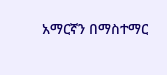አማርኛን በማስተማር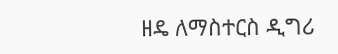ዘዴ ለማስተርስ ዲግሪ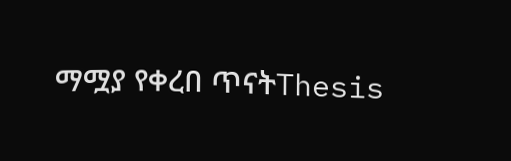ማሟያ የቀረበ ጥናትThesis